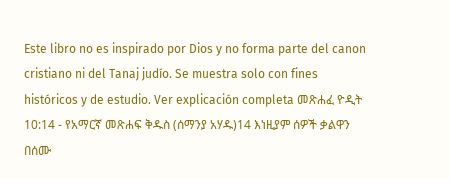Este libro no es inspirado por Dios y no forma parte del canon cristiano ni del Tanaj judío. Se muestra solo con fines históricos y de estudio. Ver explicación completa መጽሐፈ ዮዲት 10:14 - የአማርኛ መጽሐፍ ቅዱስ (ሰማንያ አሃዱ)14 እነዚያም ሰዎች ቃልዋን በሰሙ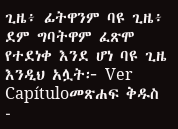ጊዜ፥ ፊትዋንም ባዩ ጊዜ፥ ደም ግባትዋም ፈጽሞ የተደነቀ እንደ ሆነ ባዩ ጊዜ እንዲህ አሏት፦ Ver Capítuloመጽሐፍ ቅዱስ -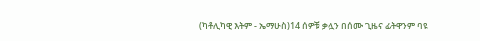(ካቶሊካዊ እትም - ኤማሁስ)14 ሰዎቹ ቃሏን በሰሙ ጊዜና ፊትዋንም ባዩ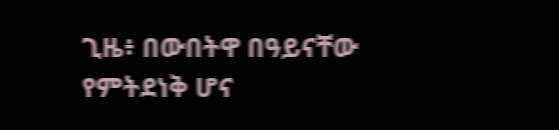ጊዜ፥ በውበትዋ በዓይናቸው የምትደነቅ ሆና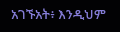አገኙአት፥ እንዲህም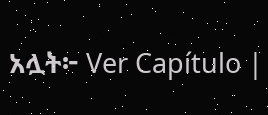አሏት፦ Ver Capítulo |